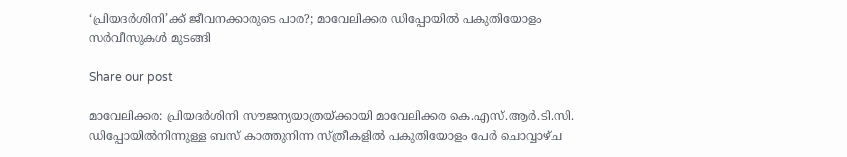‘പ്രിയദർശിനി’ക്ക് ജീവനക്കാരുടെ പാര?; മാവേലിക്കര ഡിപ്പോയിൽ പകുതിയോളം സർവീസുകൾ മുടങ്ങി

Share our post

മാവേലിക്കര: പ്രിയദർശിനി സൗജന്യയാത്രയ്ക്കായി മാവേലിക്കര കെ.എസ്.ആർ.ടി.സി. ഡിപ്പോയിൽനിന്നുള്ള ബസ് കാത്തുനിന്ന സ്ത്രീകളിൽ പകുതിയോളം പേർ ചൊവ്വാഴ്ച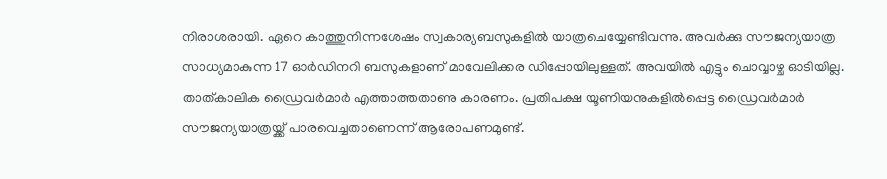നിരാശരായി. ഏറെ കാത്തുനിന്നശേഷം സ്വകാര്യബസുകളിൽ യാത്രചെയ്യേണ്ടിവന്നു. അവർക്കു സൗജന്യയാത്ര സാധ്യമാകുന്ന 17 ഓർഡിനറി ബസുകളാണ് മാവേലിക്കര ഡിപ്പോയിലുള്ളത്. അവയിൽ എട്ടും ചൊവ്വാഴ്ച ഓടിയില്ല. താത്കാലിക ഡ്രൈവർമാർ എത്താത്തതാണു കാരണം. പ്രതിപക്ഷ യൂണിയനുകളിൽപ്പെട്ട ഡ്രൈവർമാർ സൗജന്യയാത്രയ്ക്ക് പാരവെച്ചതാണെന്ന് ആരോപണമുണ്ട്.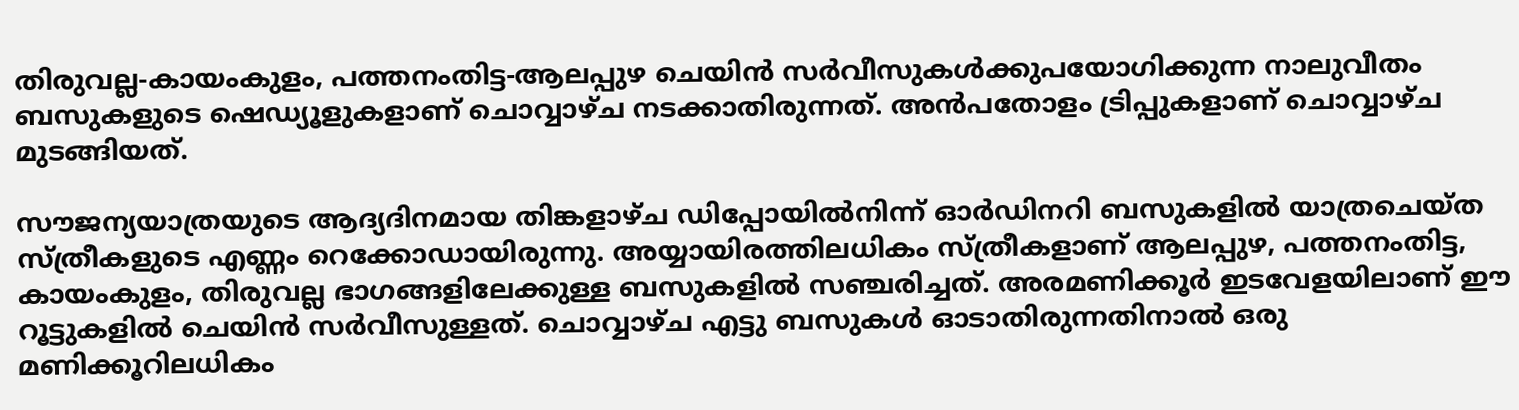തിരുവല്ല-കായംകുളം, പത്തനംതിട്ട-ആലപ്പുഴ ചെയിൻ സർവീസുകൾക്കുപയോഗിക്കുന്ന നാലുവീതം ബസുകളുടെ ഷെഡ്യൂളുകളാണ് ചൊവ്വാഴ്ച നടക്കാതിരുന്നത്. അൻപതോളം ട്രിപ്പുകളാണ് ചൊവ്വാഴ്ച മുടങ്ങിയത്.

സൗജന്യയാത്രയുടെ ആദ്യദിനമായ തിങ്കളാഴ്ച ഡിപ്പോയിൽനിന്ന് ഓർഡിനറി ബസുകളിൽ യാത്രചെയ്ത സ്ത്രീകളുടെ എണ്ണം റെക്കോഡായിരുന്നു. അയ്യായിരത്തിലധികം സ്ത്രീകളാണ് ആലപ്പുഴ, പത്തനംതിട്ട, കായംകുളം, തിരുവല്ല ഭാഗങ്ങളിലേക്കുള്ള ബസുകളിൽ സഞ്ചരിച്ചത്. അരമണിക്കൂർ ഇടവേളയിലാണ് ഈ റൂട്ടുകളിൽ ചെയിൻ സർവീസുള്ളത്. ചൊവ്വാഴ്ച എട്ടു ബസുകൾ ഓടാതിരുന്നതിനാൽ ഒരു മണിക്കൂറിലധികം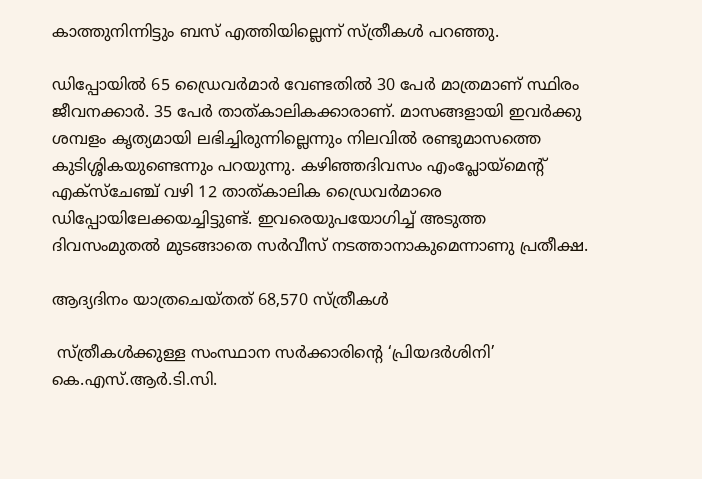കാത്തുനിന്നിട്ടും ബസ് എത്തിയില്ലെന്ന് സ്ത്രീകൾ പറഞ്ഞു.

ഡിപ്പോയിൽ 65 ഡ്രൈവർമാർ വേണ്ടതിൽ 30 പേർ മാത്രമാണ് സ്ഥിരം ജീവനക്കാർ. 35 പേർ താത്കാലികക്കാരാണ്. മാസങ്ങളായി ഇവർക്കു ശമ്പളം കൃത്യമായി ലഭിച്ചിരുന്നില്ലെന്നും നിലവിൽ രണ്ടുമാസത്തെ കുടിശ്ശികയുണ്ടെന്നും പറയുന്നു. കഴിഞ്ഞദിവസം എംപ്ലോയ്‌മെന്റ് എക്സ്‌ചേഞ്ച് വഴി 12 താത്കാലിക ഡ്രൈവർമാരെ ഡിപ്പോയിലേക്കയച്ചിട്ടുണ്ട്. ഇവരെയുപയോഗിച്ച് അടുത്ത ദിവസംമുതൽ മുടങ്ങാതെ സർവീസ് നടത്താനാകുമെന്നാണു പ്രതീക്ഷ.

ആദ്യദിനം യാത്രചെയ്തത് 68,570 സ്ത്രീകൾ

 സ്ത്രീകൾക്കുള്ള സംസ്ഥാന സർക്കാരിന്റെ ‘പ്രിയദർശിനി’ കെ.എസ്.ആർ.ടി.സി.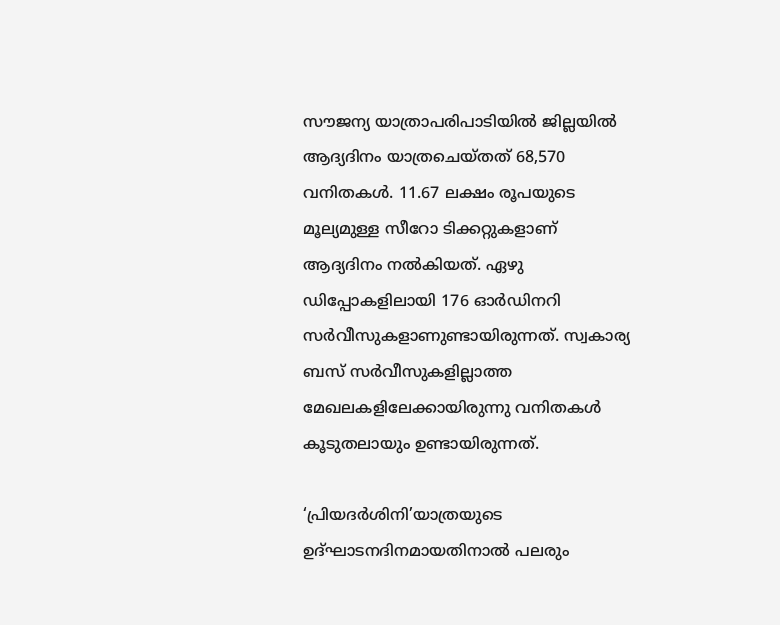സൗജന്യ യാത്രാപരിപാടിയിൽ ജില്ലയിൽ ആദ്യദിനം യാത്രചെയ്തത് 68,570 വനിതകൾ. 11.67 ലക്ഷം രൂപയുടെ മൂല്യമുള്ള സീറോ ടിക്കറ്റുകളാണ് ആദ്യദിനം നൽകിയത്. ഏഴു ഡിപ്പോകളിലായി 176 ഓർഡിനറി സർവീസുകളാണുണ്ടായിരുന്നത്. സ്വകാര്യ ബസ് സർവീസുകളില്ലാത്ത മേഖലകളിലേക്കായിരുന്നു വനിതകൾ കൂടുതലായും ഉണ്ടായിരുന്നത്.

‘പ്രിയദർശിനി’യാത്രയുടെ ഉദ്ഘാടനദിനമായതിനാൽ പലരും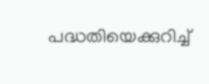പദ്ധതിയെക്കുറിച്ച്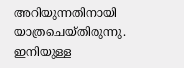അറിയുന്നതിനായി യാത്രചെയ്തിരുന്നു. ഇനിയുള്ള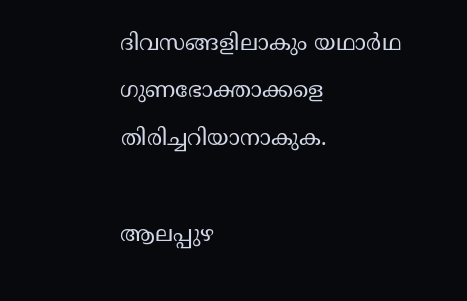ദിവസങ്ങളിലാകും യഥാർഥ ഗുണഭോക്താക്കളെ തിരിച്ചറിയാനാകുക.

ആലപ്പുഴ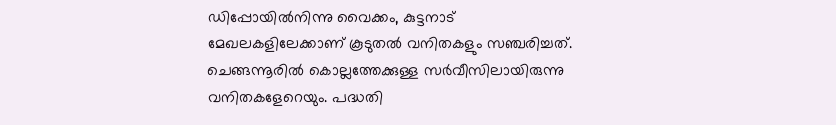ഡിപ്പോയിൽനിന്നു വൈക്കം, കുട്ടനാട് മേഖലകളിലേക്കാണ് കൂടുതൽ വനിതകളും സഞ്ചരിച്ചത്. ചെങ്ങന്നൂരിൽ കൊല്ലത്തേക്കുള്ള സർവീസിലായിരുന്നു വനിതകളേറെയും. പദ്ധതി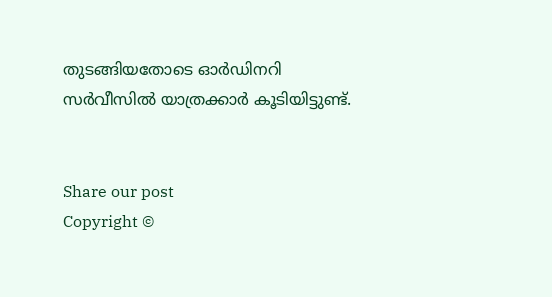തുടങ്ങിയതോടെ ഓർഡിനറി സർവീസിൽ യാത്രക്കാർ കൂടിയിട്ടുണ്ട്.


Share our post
Copyright ©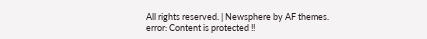All rights reserved. | Newsphere by AF themes.
error: Content is protected !!